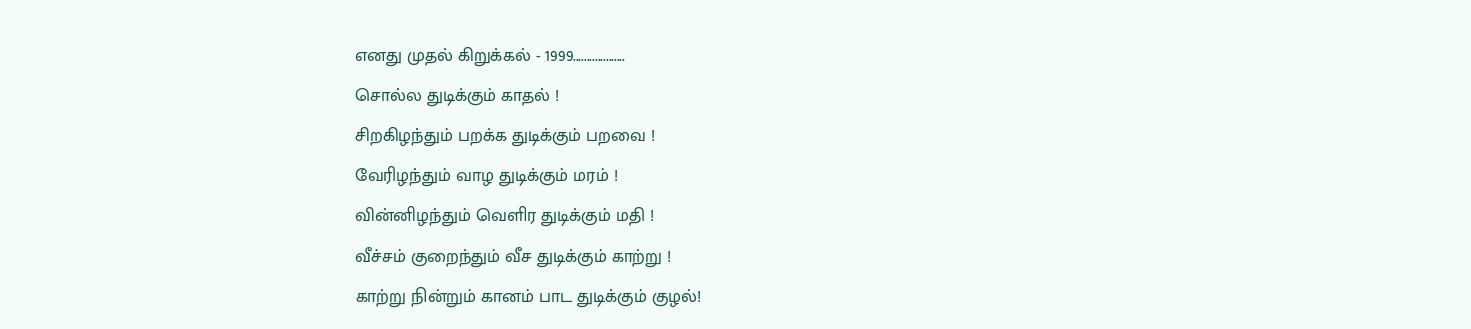எனது முதல் கிறுக்கல் - 1999...................
சொல்ல துடிக்கும் காதல் !
சிறகிழந்தும் பறக்க துடிக்கும் பறவை !
வேரிழந்தும் வாழ துடிக்கும் மரம் !
வின்னிழந்தும் வெளிர துடிக்கும் மதி !
வீச்சம் குறைந்தும் வீச துடிக்கும் காற்று !
காற்று நின்றும் கானம் பாட துடிக்கும் குழல்!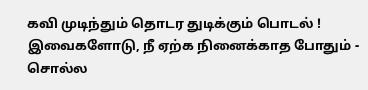கவி முடிந்தும் தொடர துடிக்கும் பொடல் !
இவைகளோடு, நீ ஏற்க நினைக்காத போதும் - சொல்ல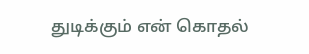துடிக்கும் என் கொதல்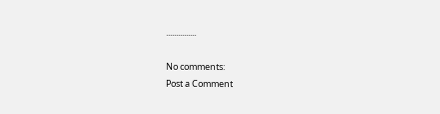...............

No comments:
Post a Comment